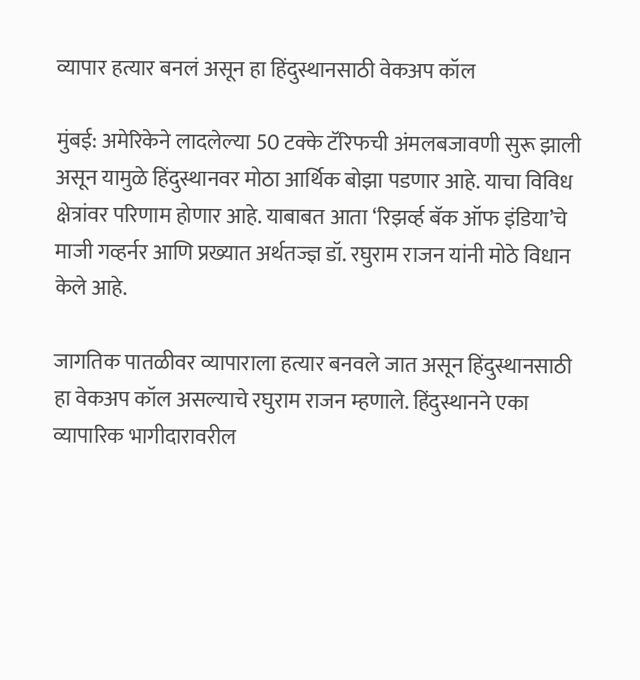व्यापार हत्यार बनलं असून हा हिंदुस्थानसाठी वेकअप कॉल

मुंबई: अमेरिकेने लादलेल्या 50 टक्के टॅरिफची अंमलबजावणी सुरू झाली असून यामुळे हिंदुस्थानवर मोठा आर्थिक बोझा पडणार आहे. याचा विविध क्षेत्रांवर परिणाम होणार आहे. याबाबत आता ‘रिझर्व्ह बॅक ऑफ इंडिया’चे माजी गव्हर्नर आणि प्रख्यात अर्थतज्ज्ञ डॉ. रघुराम राजन यांनी मोठे विधान केले आहे.

जागतिक पातळीवर व्यापाराला हत्यार बनवले जात असून हिंदुस्थानसाठी हा वेकअप कॉल असल्याचे रघुराम राजन म्हणाले. हिंदुस्थानने एका व्यापारिक भागीदारावरील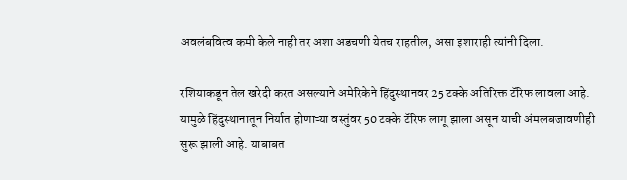अवलंबवित्व कमी केले नाही तर अशा अडचणी येतच राहतील, असा इशाराही त्यांनी दिला.

रशियाकडून तेल खरेदी करत असल्याने अमेरिकेने हिंदुस्थानवर 25 टक्के अतिरिक्त टॅरिफ लावला आहे. यामुळे हिंदुस्थानातून निर्यात होणाऱ्या वस्तुंवर 50 टक्के टॅरिफ लागू झाला असून याची अंमलबजावणीही सुरू झाली आहे. याबाबत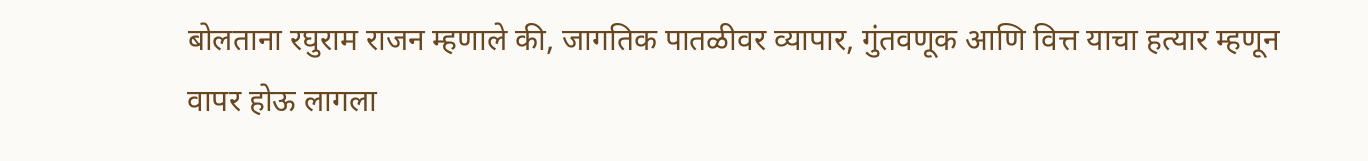बोलताना रघुराम राजन म्हणाले की, जागतिक पातळीवर व्यापार, गुंतवणूक आणि वित्त याचा हत्यार म्हणून वापर होऊ लागला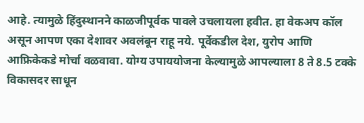आहे. त्यामुळे हिंदुस्थानने काळजीपूर्वक पावले उचलायला हवीत. हा वेकअप कॉल असून आपण एका देशावर अवलंबून राहू नये. पूर्वेकडील देश, युरोप आणि आफ्रिकेकडे मोर्चा वळवावा. योग्य उपाययोजना केल्यामुळे आपल्याला 8 ते 8.5 टक्के विकासदर साधून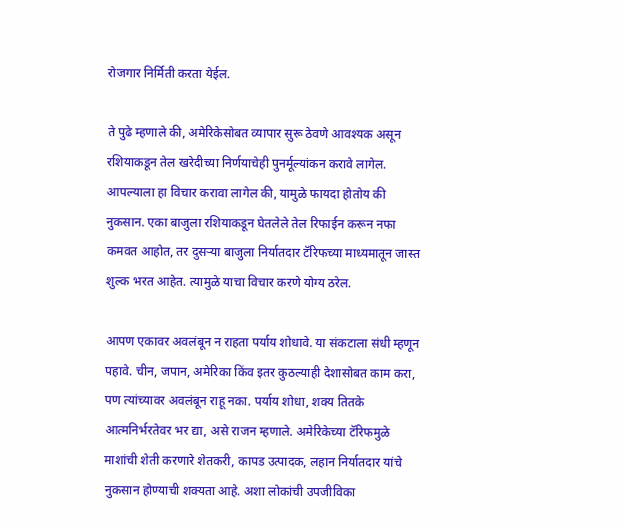रोजगार निर्मिती करता येईल.

ते पुढे म्हणाले की, अमेरिकेसोबत व्यापार सुरू ठेवणे आवश्यक असून रशियाकडून तेल खरेदीच्या निर्णयाचेही पुनर्मूल्यांकन करावे लागेल. आपल्याला हा विचार करावा लागेल की, यामुळे फायदा होतोय की नुकसान. एका बाजुला रशियाकडून घेतलेले तेल रिफाईन करून नफा कमवत आहोत, तर दुसर्‍या बाजुला निर्यातदार टॅरिफच्या माध्यमातून जास्त शुल्क भरत आहेत. त्यामुळे याचा विचार करणे योग्य ठरेल.

आपण एकावर अवलंबून न राहता पर्याय शोधावे. या संकटाला संधी म्हणून पहावे. चीन, जपान, अमेरिका किंव इतर कुठल्याही देशासोबत काम करा, पण त्यांच्यावर अवलंबून राहू नका. पर्याय शोधा, शक्य तितके आत्मनिर्भरतेवर भर द्या, असे राजन म्हणाले. अमेरिकेच्या टॅरिफमुळे माशांची शेती करणारे शेतकरी, कापड उत्पादक, लहान निर्यातदार यांचे नुकसान होण्याची शक्यता आहे. अशा लोकांची उपजीविका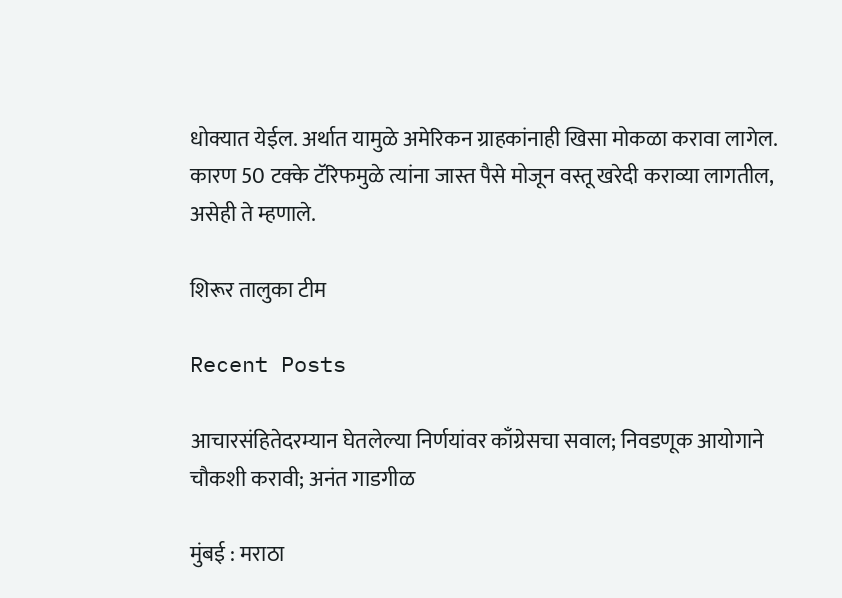धोक्यात येईल. अर्थात यामुळे अमेरिकन ग्राहकांनाही खिसा मोकळा करावा लागेल. कारण 50 टक्के टॅरिफमुळे त्यांना जास्त पैसे मोजून वस्तू खरेदी कराव्या लागतील, असेही ते म्हणाले.

शिरूर तालुका टीम

Recent Posts

आचारसंहितेदरम्यान घेतलेल्या निर्णयांवर काँग्रेसचा सवाल; निवडणूक आयोगाने चौकशी करावी; अनंत गाडगीळ

मुंबई : मराठा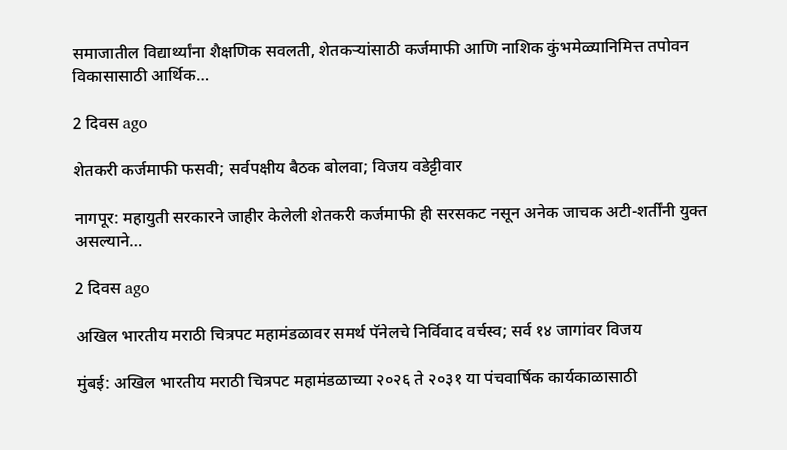समाजातील विद्यार्थ्यांना शैक्षणिक सवलती, शेतकऱ्यांसाठी कर्जमाफी आणि नाशिक कुंभमेळ्यानिमित्त तपोवन विकासासाठी आर्थिक…

2 दिवस ago

शेतकरी कर्जमाफी फसवी; सर्वपक्षीय बैठक बोलवा; विजय वडेट्टीवार

नागपूर: महायुती सरकारने जाहीर केलेली शेतकरी कर्जमाफी ही सरसकट नसून अनेक जाचक अटी-शर्तींनी युक्त असल्याने…

2 दिवस ago

अखिल भारतीय मराठी चित्रपट महामंडळावर समर्थ पॅनेलचे निर्विवाद वर्चस्व; सर्व १४ जागांवर विजय

मुंबई: अखिल भारतीय मराठी चित्रपट महामंडळाच्या २०२६ ते २०३१ या पंचवार्षिक कार्यकाळासाठी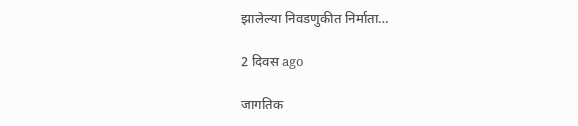झालेल्या निवडणुकीत निर्माता…

2 दिवस ago

जागतिक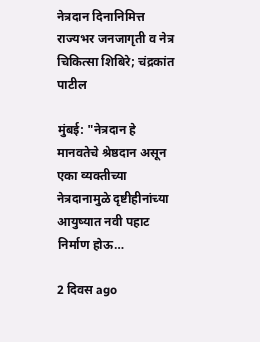नेत्रदान दिनानिमित्त राज्यभर जनजागृती व नेत्र चिकित्सा शिबिरे; चंद्रकांत पाटील

मुंबई: "नेत्रदान हे मानवतेचे श्रेष्ठदान असून एका व्यक्तीच्या नेत्रदानामुळे दृष्टीहीनांच्या आयुष्यात नवी पहाट निर्माण होऊ…

2 दिवस ago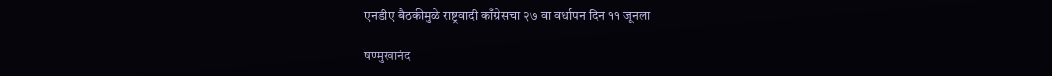एनडीए बैठकीमुळे राष्ट्रवादी काँग्रेसचा २७ वा वर्धापन दिन ११ जूनला

षण्मुखानंद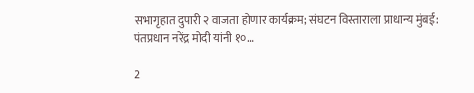सभागृहात दुपारी २ वाजता होणार कार्यक्रम; संघटन विस्ताराला प्राधान्य मुंबई: पंतप्रधान नरेंद्र मोदी यांनी १०…

2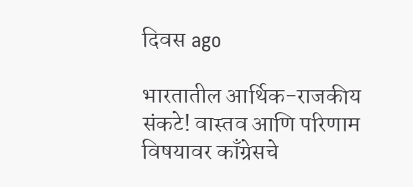दिवस ago

भारतातील आर्थिक-राजकीय संकटे! वास्तव आणि परिणाम विषयावर काँग्रेसचे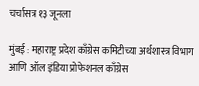चर्चासत्र १३ जूनला

मुंबई : महाराष्ट्र प्रदेश काँग्रेस कमिटीच्या अर्थशास्त्र विभाग आणि ऑल इंडिया प्रोफेशनल काँग्रेस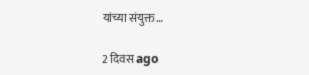यांच्या संयुक्त…

2 दिवस ago